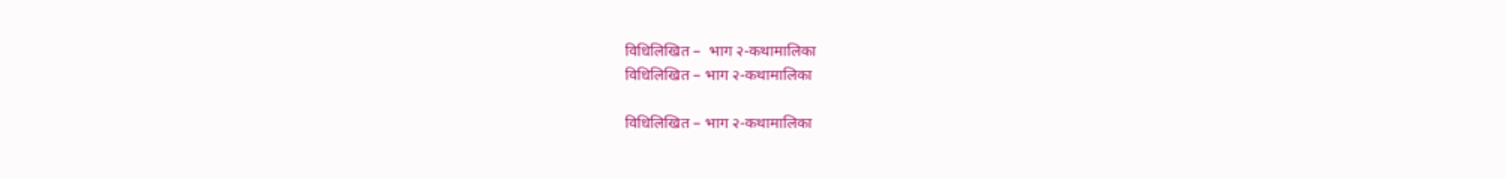विधिलिखित –  भाग २-कथामालिका
विधिलिखित – भाग २-कथामालिका

विधिलिखित – भाग २-कथामालिका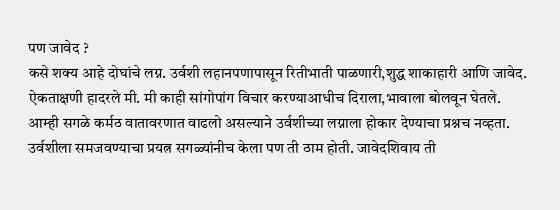पण जावेद ?
कसे शक्य आहे दोघांचे लग्न. उर्वशी लहानपणापासून रितीभाती पाळणारी,शुद्ध शाकाहारी आणि जावेद.
ऐकताक्षणी हादरले मी. मी काही सांगोपांग विचार करण्याआधीच दिराला,भावाला बोलवून घेतले.
आम्ही सगळे कर्मठ वातावरणात वाढलो असल्याने उर्वशीच्या लग्नाला होकार देण्याचा प्रश्नच नव्हता. उर्वशीला समजवण्याचा प्रयत्न सगळ्यांनीच केला पण ती ठाम होती. जावेदशिवाय ती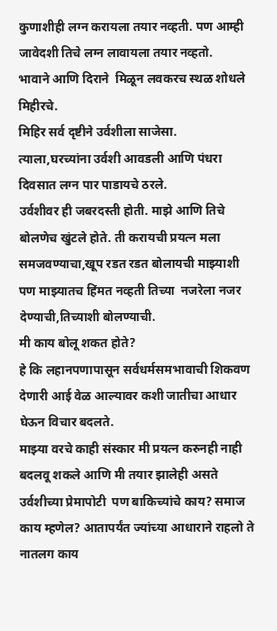कुणाशीही लग्न करायला तयार नव्हती. पण आम्ही जावेदशी तिचे लग्न लावायला तयार नव्हतो.
भावाने आणि दिराने  मिळून लवकरच स्थळ शोधले मिहीरचे.
मिहिर सर्व दृष्टीने उर्वशीला साजेसा.
त्याला,घरच्यांना उर्वशी आवडली आणि पंधरा दिवसात लग्न पार पाडायचे ठरले.
उर्वशीवर ही जबरदस्ती होती. माझे आणि तिचे बोलणेच खुंटले होते. ती करायची प्रयत्न मला समजवण्याचा,खूप रडत रडत बोलायची माझ्याशी पण माझ्यातच हिंमत नव्हती तिच्या  नजरेला नजर देण्याची,तिच्याशी बोलण्याची.
मी काय बोलू शकत होते?
हे कि लहानपणापासून सर्वधर्मसमभावाची शिकवण देणारी आई वेळ आल्यावर कशी जातीचा आधार घेऊन विचार बदलते.
माझ्या वरचे काही संस्कार मी प्रयत्न करुनही नाही बदलवू शकले आणि मी तयार झालेही असते उर्वशीच्या प्रेमापोटी  पण बाकिच्यांचे काय? समाज काय म्हणेल? आतापर्यंत ज्यांच्या आधाराने राहलो ते नातलग काय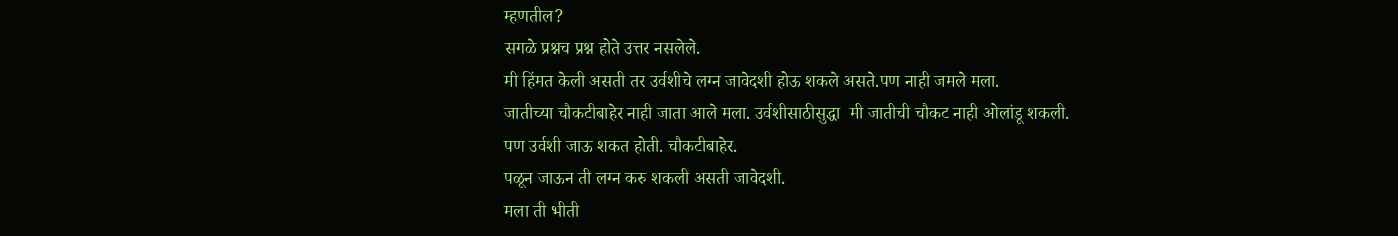म्हणतील?
सगळे प्रश्नच प्रश्न होते उत्तर नसलेले.
मी हिंमत केली असती तर उर्वशीचे लग्न जावेदशी होऊ शकले असते.पण नाही जमले मला.
जातीच्या चौकटीबाहेर नाही जाता आले मला. उर्वशीसाठीसुद्धा  मी जातीची चौकट नाही ओलांडू शकली.
पण उर्वशी जाऊ शकत होती. चौकटीबाहेर.
पळून जाऊन ती लग्न करु शकली असती जावेदशी.
मला ती भीती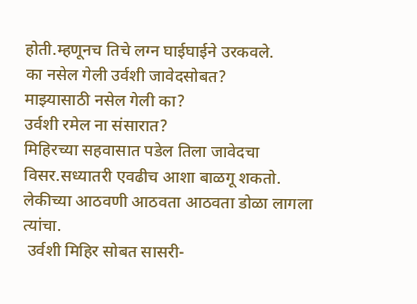होती.म्हणूनच तिचे लग्न घाईघाईने उरकवले.
का नसेल गेली उर्वशी जावेदसोबत?
माझ्यासाठी नसेल गेली का?
उर्वशी रमेल ना संसारात?
मिहिरच्या सहवासात पडेल तिला जावेदचा विसर.सध्यातरी एवढीच आशा बाळगू शकतो.
लेकीच्या आठवणी आठवता आठवता डोळा लागला त्यांचा.
 उर्वशी मिहिर सोबत सासरी-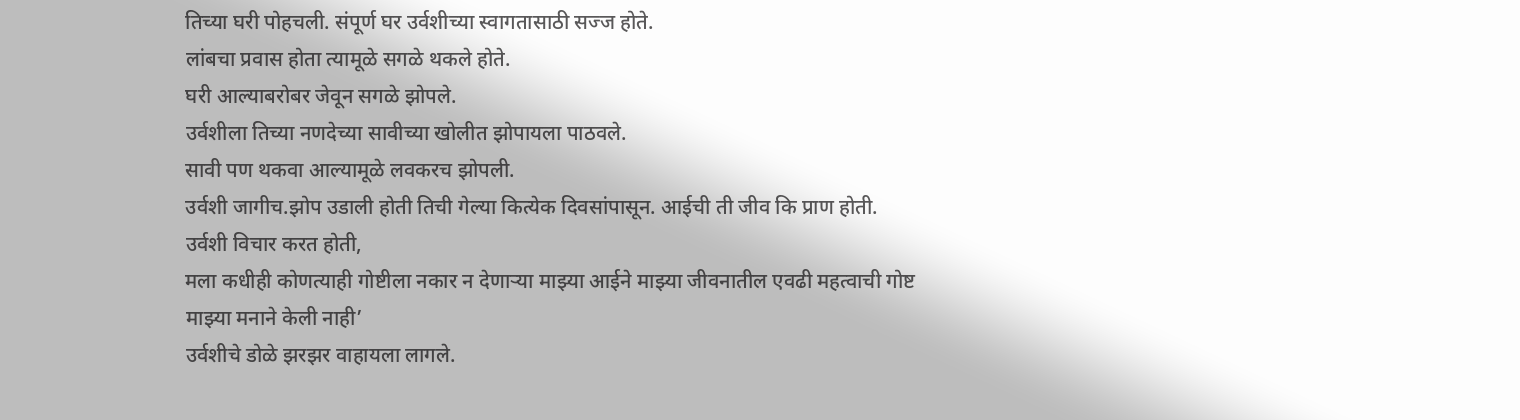तिच्या घरी पोहचली. संपूर्ण घर उर्वशीच्या स्वागतासाठी सज्ज होते.
लांबचा प्रवास होता त्यामूळे सगळे थकले होते.
घरी आल्याबरोबर जेवून सगळे झोपले.
उर्वशीला तिच्या नणदेच्या सावीच्या खोलीत झोपायला पाठवले.
सावी पण थकवा आल्यामूळे लवकरच झोपली.
उर्वशी जागीच.झोप उडाली होती तिची गेल्या कित्येक दिवसांपासून. आईची ती जीव कि प्राण होती.
उर्वशी विचार करत होती,
मला कधीही कोणत्याही गोष्टीला नकार न देणाऱ्या माझ्या आईने माझ्या जीवनातील एवढी महत्वाची गोष्ट माझ्या मनाने केली नाही’
उर्वशीचे डोळे झरझर वाहायला लागले.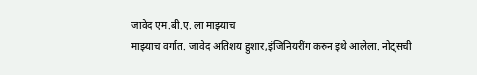जावेद एम.बी.ए. ला माझ्याच
माझ्याच वर्गात. जावेद अतिशय हुशार,इंजिनियरींग करुन इथे आलेला. नोट्सची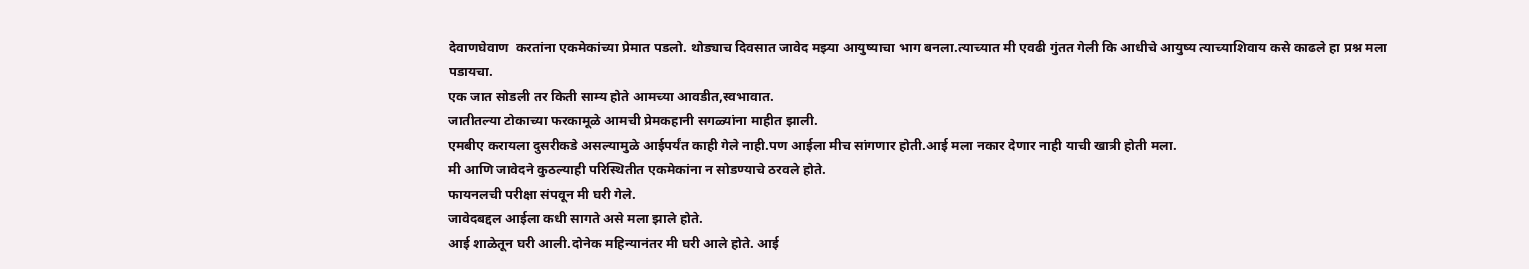देवाणघेवाण  करतांना एकमेकांच्या प्रेमात पडलो. थोड्याच दिवसात जावेद मझ्या आयुष्याचा भाग बनला.त्याच्यात मी एवढी गुंतत गेली कि आधीचे आयुष्य त्याच्याशिवाय कसे काढले हा प्रश्न मला पडायचा.
एक जात सोडली तर किती साम्य होते आमच्या आवडीत,स्वभावात.
जातीतल्या टोकाच्या फरकामूळे आमची प्रेमकहानी सगळ्यांना माहीत झाली.
एमबीए करायला दुसरीकडे असल्यामुळे आईपर्यंत काही गेले नाही.पण आईला मीच सांगणार होती.आई मला नकार देणार नाही याची खात्री होती मला.
मी आणि जावेदने कुठल्याही परिस्थितीत एकमेकांना न सोडण्याचे ठरवले होते.
फायनलची परीक्षा संपवून मी घरी गेले.
जावेदबद्दल आईला कधी सागते असे मला झाले होते.
आई शाळेतून घरी आली.दोनेक महिन्यानंतर मी घरी आले होते. आई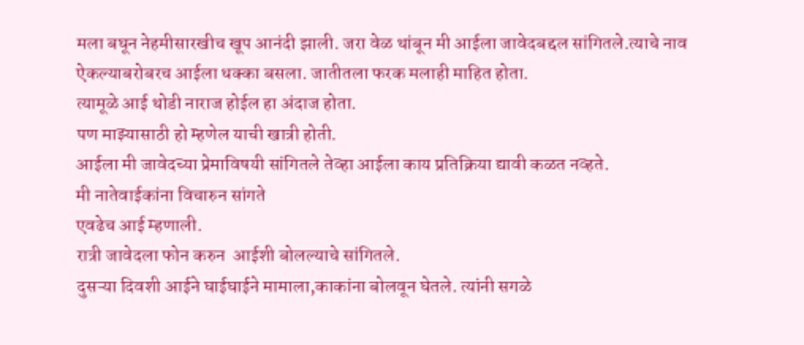मला बघून नेहमीसारखीच खूप आनंदी झाली. जरा वेळ थांबून मी आईला जावेदबद्दल सांगितले.त्याचे नाव ऐकल्याबरोबरच आईला धक्का बसला. जातीतला फरक मलाही माहित होता.
त्यामूळे आई थोडी नाराज होईल हा अंदाज होता.
पण माझ्यासाठी हो म्हणेल याची खात्री होती.
आईला मी जावेदच्या प्रेमाविषयी सांगितले तेव्हा आईला काय प्रतिक्रिया द्यावी कळत नव्हते.
मी नातेवाईकांना विचारुन सांगते
एवढेच आई म्हणाली.
रात्री जावेदला फोन करुन  आईशी बोलल्याचे सांगितले.
दुसऱ्या दिवशी आईने घाईघाईने मामाला,काकांना बोलवून घेतले. त्यांनी सगळे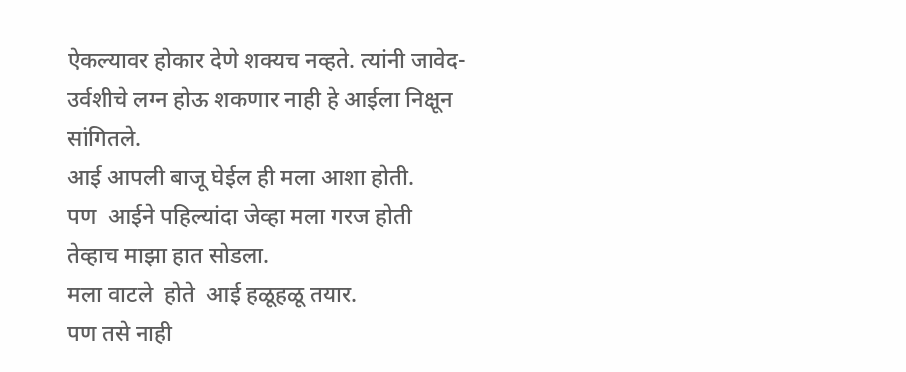ऐकल्यावर होकार देणे शक्यच नव्हते. त्यांनी जावेद-उर्वशीचे लग्न होऊ शकणार नाही हे आईला निक्षून सांगितले.
आई आपली बाजू घेईल ही मला आशा होती.
पण  आईने पहिल्यांदा जेव्हा मला गरज होती तेव्हाच माझा हात सोडला.
मला वाटले  होते  आई हळूहळू तयार.
पण तसे नाही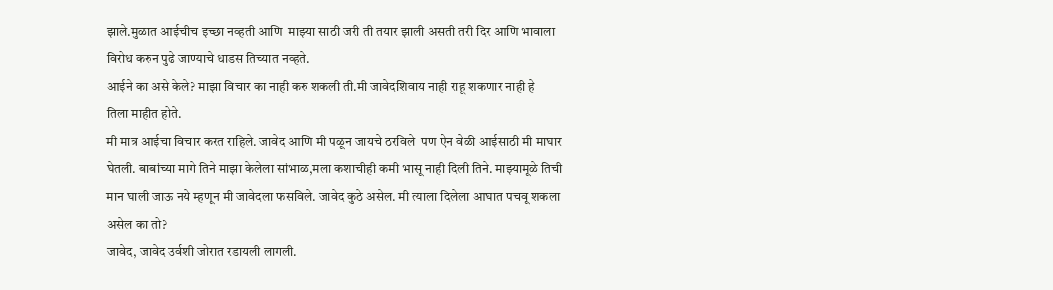झाले.मुळात आईचीच इच्छा नव्हती आणि  माझ्या साठी जरी ती तयार झाली असती तरी दिर आणि भावाला विरोध करुन पुढे जाण्याचे धाडस तिच्यात नव्हते.
आईने का असे केले? माझा विचार का नाही करु शकली ती.मी जावेदशिवाय नाही राहू शकणार नाही हे
तिला माहीत होते.
मी मात्र आईचा विचार करत राहिले. जावेद आणि मी पळून जायचे ठरविले  पण ऐन वेळी आईसाठी मी माघार घेतली. बाबांच्या मागे तिने माझा केलेला सांभाळ,मला कशाचीही कमी भासू नाही दिली तिने. माझ्यामूळे तिची मान घाली जाऊ नये म्हणून मी जावेदला फसविले. जावेद कुठे असेल. मी त्याला दिलेला आघात पचवू शकला असेल का तो?
जावेद, जावेद उर्वशी जोरात रडायली लागली.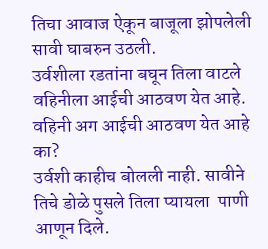तिचा आवाज ऐकून बाजूला झोपलेली सावी घाबरुन उठली.
उर्वशीला रडतांना बघून तिला वाटले वहिनीला आईची आठवण येत आहे.
वहिनी अग आईची आठवण येत आहे का?
उर्वशी काहीच बोलली नाही. सावीने तिचे डोळे पुसले तिला प्यायला  पाणी आणून दिले.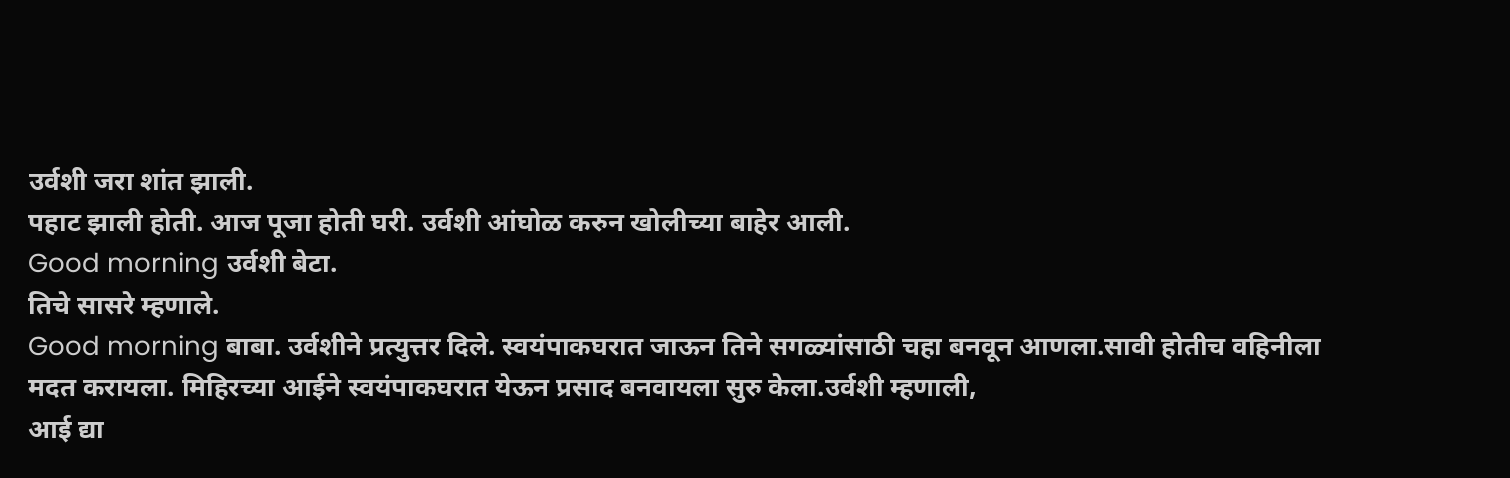उर्वशी जरा शांत झाली.
पहाट झाली होती. आज पूजा होती घरी. उर्वशी आंघोळ करुन खोलीच्या बाहेर आली.
Good morning उर्वशी बेटा.
तिचे सासरे म्हणाले.
Good morning बाबा. उर्वशीने प्रत्युत्तर दिले. स्वयंपाकघरात जाऊन तिने सगळ्यांसाठी चहा बनवून आणला.सावी होतीच वहिनीला मदत करायला. मिहिरच्या आईने स्वयंपाकघरात येऊन प्रसाद बनवायला सुरु केला.उर्वशी म्हणाली,
आई द्या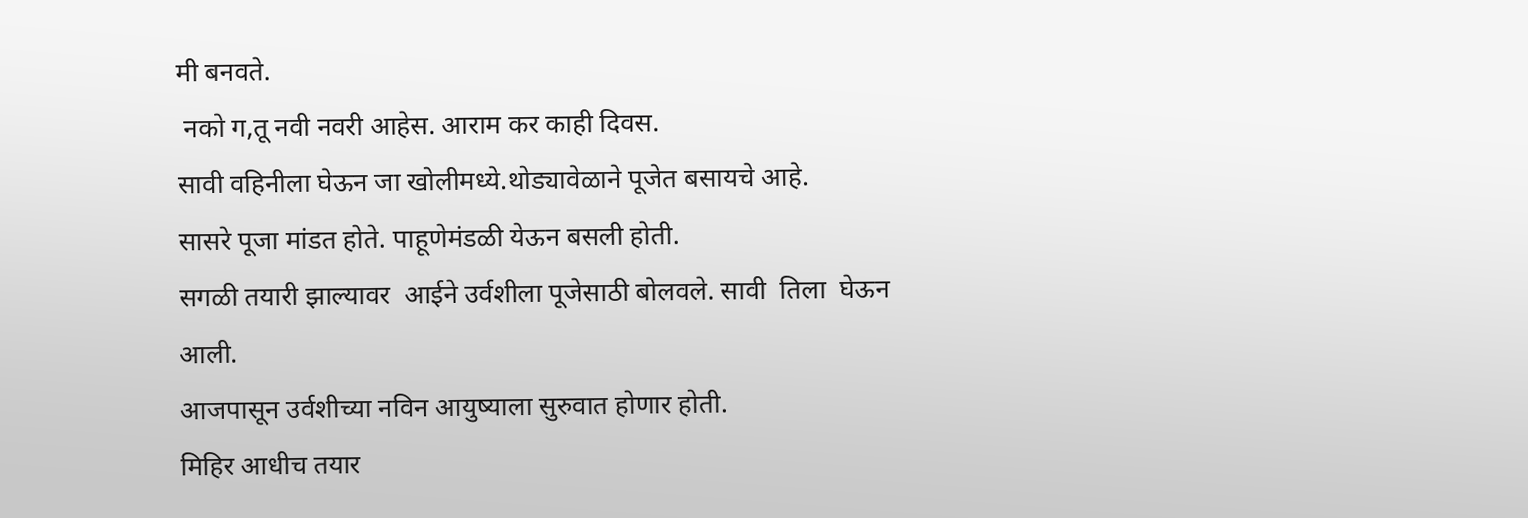मी बनवते.
 नको ग,तू नवी नवरी आहेस. आराम कर काही दिवस.
सावी वहिनीला घेऊन जा खोलीमध्ये.थोड्यावेळाने पूजेत बसायचे आहे.
सासरे पूजा मांडत होते. पाहूणेमंडळी येऊन बसली होती.
सगळी तयारी झाल्यावर  आईने उर्वशीला पूजेसाठी बोलवले. सावी  तिला  घेऊन आली.
आजपासून उर्वशीच्या नविन आयुष्याला सुरुवात होणार होती.
मिहिर आधीच तयार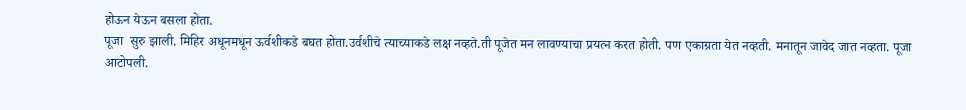होऊन येऊन बसला होता.
पूजा  सुरु झाली. मिहिर अधूनमधून ऊर्वशीकडे बघत होता.उर्वशीचे त्याच्याकडे लक्ष नव्हते.ती पूजेत मन लावण्याचा प्रयत्न करत होती. पण एकाग्रता येत नव्हती. मनातून जावेद जात नव्हता. पूजा आटोपली.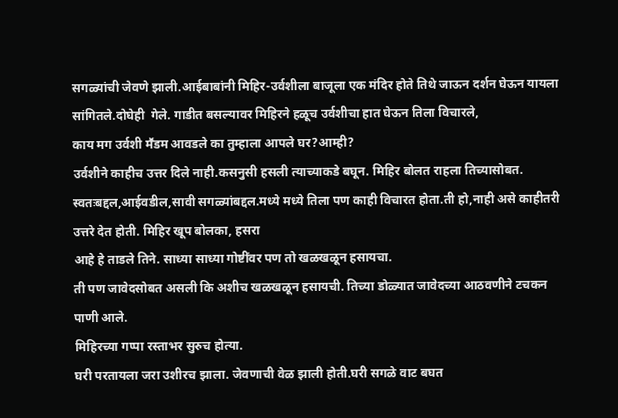सगळ्यांची जेवणे झाली.आईबाबांनी मिहिर-उर्वशीला बाजूला एक मंदिर होते तिथे जाऊन दर्शन घेऊन यायला सांगितले.दोघेही  गेले. गाडीत बसल्यावर मिहिरने हळूच उर्वशीचा हात घेऊन तिला विचारले,
काय मग उर्वशी मॕडम आवडले का तुम्हाला आपले घर?आम्ही?
उर्वशीने काहीच उत्तर दिले नाही.कसनुसी हसली त्याच्याकडे बघून. मिहिर बोलत राहला तिच्यासोबत.
स्वतःबद्दल,आईवडील,सावी सगळ्यांबद्दल.मध्ये मध्ये तिला पण काही विचारत होता.ती हो,नाही असे काहीतरी उत्तरे देत होती. मिहिर खूप बोलका, हसरा
आहे हे ताडले तिने. साध्या साध्या गोष्टींवर पण तो खळखळून हसायचा.
ती पण जावेदसोबत असली कि अशीच खळखळून हसायची. तिच्या डोळ्यात जावेदच्या आठवणीने टचकन पाणी आले.
मिहिरच्या गप्पा रस्ताभर सुरुच होत्या.
घरी परतायला जरा उशीरच झाला. जेवणाची वेळ झाली होती.घरी सगळे वाट बघत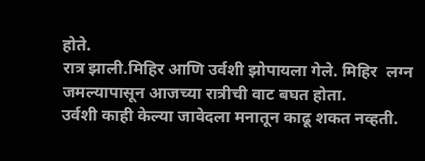होते.
रात्र झाली.मिहिर आणि उर्वशी झोपायला गेले. मिहिर  लग्न जमल्यापासून आजच्या रात्रीची वाट बघत होता.
उर्वशी काही केल्या जावेदला मनातून काढू शकत नव्हती.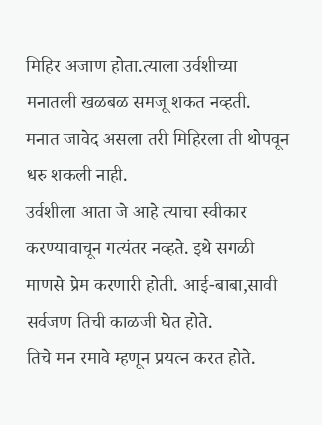मिहिर अजाण होता.त्याला उर्वशीच्या मनातली खळबळ समजू शकत नव्हती.
मनात जावेद असला तरी मिहिरला ती थोपवून धरु शकली नाही.
उर्वशीला आता जे आहे त्याचा स्वीकार करण्यावाचून गत्यंतर नव्हते. इथे सगळी माणसे प्रेम करणारी होती. आई-बाबा,सावी सर्वजण तिची काळजी घेत होते.
तिचे मन रमावे म्हणून प्रयत्न करत होते.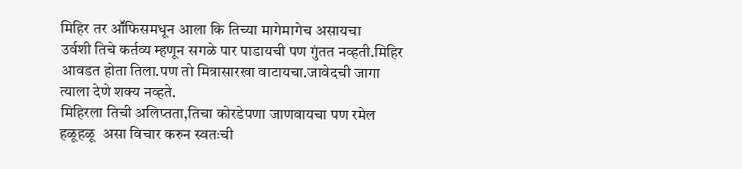मिहिर तर आॕफिसमधून आला कि तिच्या मागेमागेच असायचा
उर्वशी तिचे कर्तव्य म्हणून सगळे पार पाडायची पण गुंतत नव्हती.मिहिर आवडत होता तिला.पण तो मित्रासारखा वाटायचा.जावेदची जागा त्याला देणे शक्य नव्हते.
मिहिरला तिची अलिप्तता,तिचा कोरडेपणा जाणवायचा पण रमेल हळूहळू  असा विचार करुन स्वतःची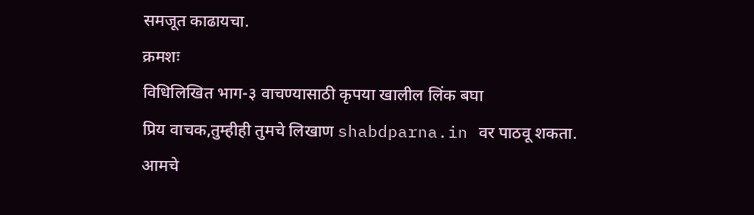समजूत काढायचा.
क्रमशः
विधिलिखित भाग-३ वाचण्यासाठी कृपया खालील लिंक बघा
प्रिय वाचक,तुम्हीही तुमचे लिखाण shabdparna.in वर पाठवू शकता.
आमचे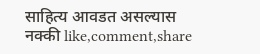साहित्य आवडत असल्यास नक्की like,comment,share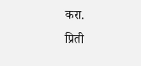करा.
प्रिती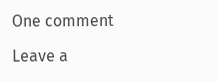One comment

Leave a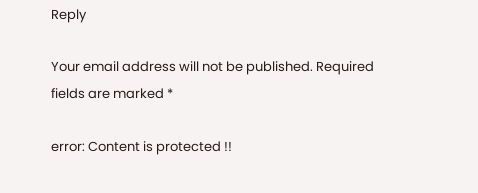Reply

Your email address will not be published. Required fields are marked *

error: Content is protected !!